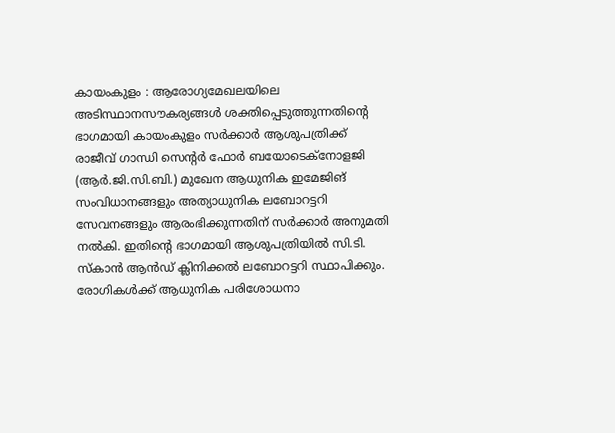കായംകുളം : ആരോഗ്യമേഖലയിലെ അടിസ്ഥാനസൗകര്യങ്ങൾ ശക്തിപ്പെടുത്തുന്നതിന്റെ ഭാഗമായി കായംകുളം സർക്കാർ ആശുപത്രിക്ക് രാജീവ് ഗാന്ധി സെന്റർ ഫോർ ബയോടെക്നോളജി (ആർ.ജി.സി.ബി.) മുഖേന ആധുനിക ഇമേജിങ് സംവിധാനങ്ങളും അത്യാധുനിക ലബോറട്ടറി സേവനങ്ങളും ആരംഭിക്കുന്നതിന് സർക്കാർ അനുമതി നൽകി. ഇതിന്റെ ഭാഗമായി ആശുപത്രിയിൽ സി.ടി. സ്കാൻ ആൻഡ് ക്ലിനിക്കൽ ലബോറട്ടറി സ്ഥാപിക്കും. രോഗികൾക്ക് ആധുനിക പരിശോധനാ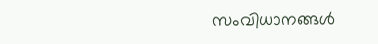സംവിധാനങ്ങൾ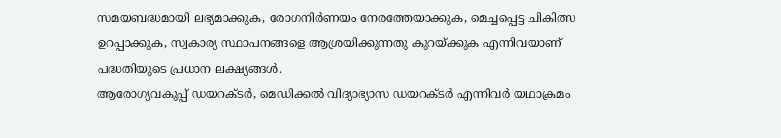സമയബദ്ധമായി ലഭ്യമാക്കുക, രോഗനിർണയം നേരത്തേയാക്കുക, മെച്ചപ്പെട്ട ചികിത്സ ഉറപ്പാക്കുക, സ്വകാര്യ സ്ഥാപനങ്ങളെ ആശ്രയിക്കുന്നതു കുറയ്ക്കുക എന്നിവയാണ് പദ്ധതിയുടെ പ്രധാന ലക്ഷ്യങ്ങൾ.
ആരോഗ്യവകുപ്പ് ഡയറക്ടർ, മെഡിക്കൽ വിദ്യാഭ്യാസ ഡയറക്ടർ എന്നിവർ യഥാക്രമം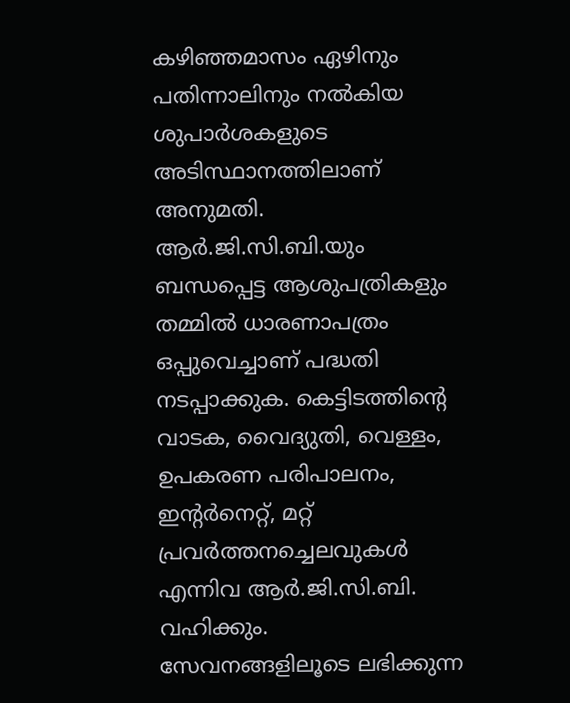കഴിഞ്ഞമാസം ഏഴിനും പതിന്നാലിനും നൽകിയ ശുപാർശകളുടെ അടിസ്ഥാനത്തിലാണ് അനുമതി. ആർ.ജി.സി.ബി.യും ബന്ധപ്പെട്ട ആശുപത്രികളും തമ്മിൽ ധാരണാപത്രം ഒപ്പുവെച്ചാണ് പദ്ധതി നടപ്പാക്കുക. കെട്ടിടത്തിന്റെ വാടക, വൈദ്യുതി, വെള്ളം, ഉപകരണ പരിപാലനം, ഇന്റർനെറ്റ്, മറ്റ് പ്രവർത്തനച്ചെലവുകൾ എന്നിവ ആർ.ജി.സി.ബി. വഹിക്കും.
സേവനങ്ങളിലൂടെ ലഭിക്കുന്ന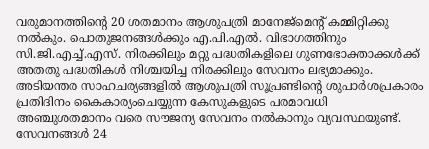വരുമാനത്തിന്റെ 20 ശതമാനം ആശുപത്രി മാനേജ്മെന്റ് കമ്മിറ്റിക്കു നൽകും. പൊതുജനങ്ങൾക്കും എ.പി.എൽ. വിഭാഗത്തിനും സി.ജി.എച്ച്.എസ്. നിരക്കിലും മറ്റു പദ്ധതികളിലെ ഗുണഭോക്താക്കൾക്ക് അതതു പദ്ധതികൾ നിശ്ചയിച്ച നിരക്കിലും സേവനം ലഭ്യമാക്കും. അടിയന്തര സാഹചര്യങ്ങളിൽ ആശുപത്രി സൂപ്രണ്ടിന്റെ ശുപാർശപ്രകാരം പ്രതിദിനം കൈകാര്യംചെയ്യുന്ന കേസുകളുടെ പരമാവധി അഞ്ചുശതമാനം വരെ സൗജന്യ സേവനം നൽകാനും വ്യവസ്ഥയുണ്ട്. സേവനങ്ങൾ 24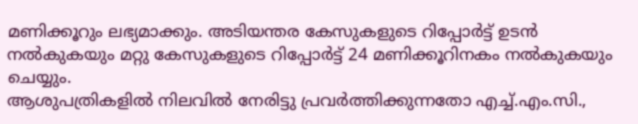മണിക്കൂറും ലഭ്യമാക്കും. അടിയന്തര കേസുകളുടെ റിപ്പോർട്ട് ഉടൻ നൽകുകയും മറ്റു കേസുകളുടെ റിപ്പോർട്ട് 24 മണിക്കൂറിനകം നൽകുകയും ചെയ്യും.
ആശുപത്രികളിൽ നിലവിൽ നേരിട്ടു പ്രവർത്തിക്കുന്നതോ എച്ച്.എം.സി.,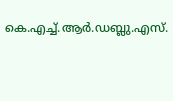കെ.എച്ച്.ആർ.ഡബ്ലു.എസ്.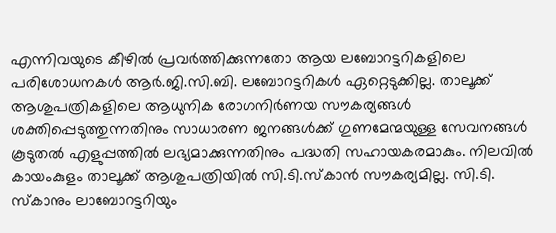എന്നിവയുടെ കീഴിൽ പ്രവർത്തിക്കുന്നതോ ആയ ലബോറട്ടറികളിലെ പരിശോധനകൾ ആർ.ജി.സി.ബി. ലബോറട്ടറികൾ ഏറ്റെടുക്കില്ല. താലൂക്ക് ആശുപത്രികളിലെ ആധുനിക രോഗനിർണയ സൗകര്യങ്ങൾ ശക്തിപ്പെടുത്തുന്നതിനും സാധാരണ ജനങ്ങൾക്ക് ഗുണമേന്മയുള്ള സേവനങ്ങൾ കൂടുതൽ എളുപ്പത്തിൽ ലഭ്യമാക്കുന്നതിനും പദ്ധതി സഹായകരമാകും. നിലവിൽ കായംകുളം താലൂക്ക് ആശുപത്രിയിൽ സി.ടി.സ്കാൻ സൗകര്യമില്ല. സി.ടി. സ്കാനും ലാബോറട്ടറിയും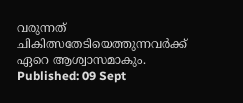വരുന്നത് ചികിത്സതേടിയെത്തുന്നവർക്ക് ഏറെ ആശ്വാസമാകും.
Published: 09 Sept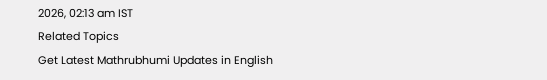2026, 02:13 am IST
Related Topics
Get Latest Mathrubhumi Updates in English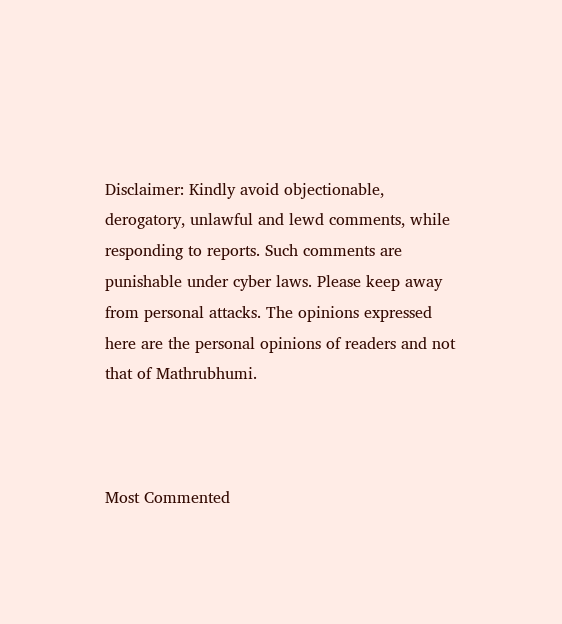Disclaimer: Kindly avoid objectionable, derogatory, unlawful and lewd comments, while responding to reports. Such comments are punishable under cyber laws. Please keep away from personal attacks. The opinions expressed here are the personal opinions of readers and not that of Mathrubhumi.



Most Commented